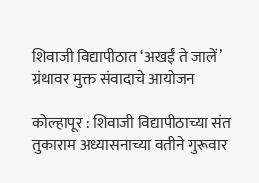शिवाजी विद्यापीठात ‘अखईं ते जालें’ ग्रंथावर मुक्त संवादाचे आयोजन

कोल्हापूर : शिवाजी विद्यापीठाच्या संत तुकाराम अध्यासनाच्या वतीने गुरूवार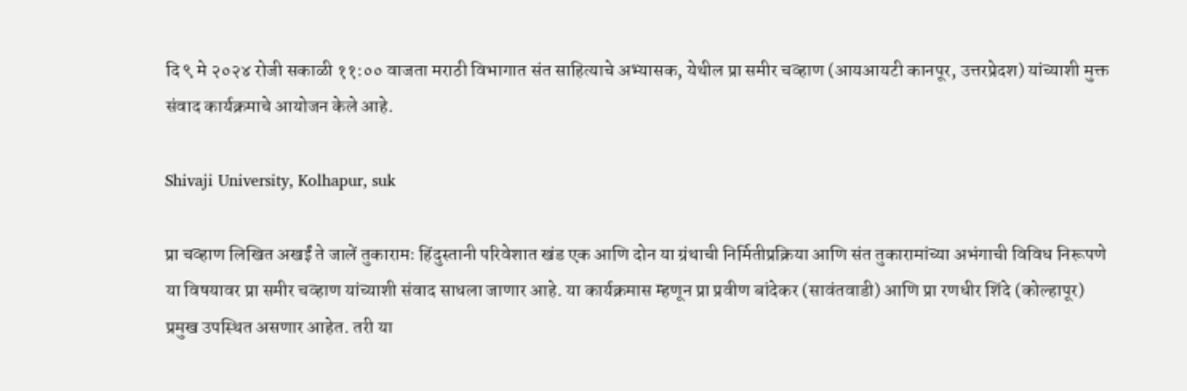दि ९ मे २०२४ रोजी सकाळी ११:०० वाजता मराठी विभागात संत साहित्याचे अभ्यासक, येथील प्रा समीर चव्हाण (आयआयटी कानपूर, उत्तरप्रेदश) यांच्याशी मुक्त संवाद कार्यक्रमाचे आयोजन केले आहे.

Shivaji University, Kolhapur, suk

प्रा चव्हाण लिखित अखईं ते जालें तुकारामः हिंदुस्तानी परिवेशात खंड एक आणि दोन या ग्रंथाची निर्मितीप्रक्रिया आणि संत तुकारामांच्या अभंगाची विविध निरूपणे या विषयावर प्रा समीर चव्हाण यांच्याशी संवाद साधला जाणार आहे. या कार्यक्रमास म्हणून प्रा प्रवीण बांदेकर (सावंतवाडी) आणि प्रा रणधीर शिंदे (कोल्हापूर) प्रमुख उपस्थित असणार आहेत. तरी या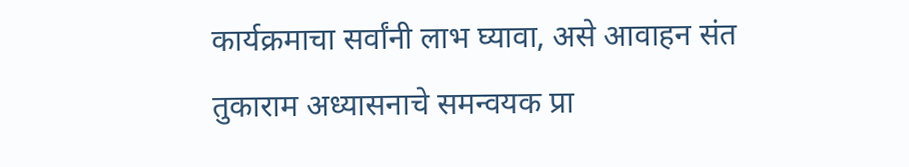कार्यक्रमाचा सर्वांनी लाभ घ्यावा, असे आवाहन संत तुकाराम अध्यासनाचे समन्वयक प्रा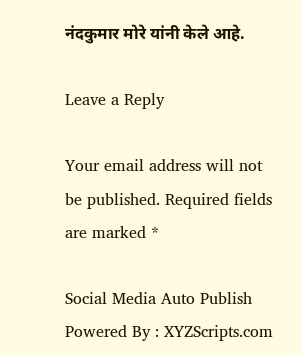नंदकुमार मोरे यांनी केले आहे.

Leave a Reply

Your email address will not be published. Required fields are marked *

Social Media Auto Publish Powered By : XYZScripts.com